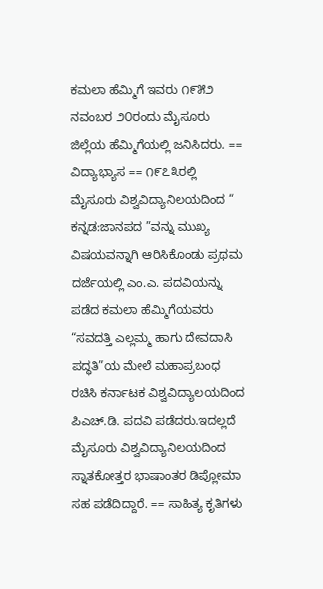ಕಮಲಾ ಹೆಮ್ಮಿಗೆ ಇವರು ೧೯೫೨ ನವಂಬರ ೨೦ರಂದು ಮೈಸೂರು ಜಿಲ್ಲೆಯ ಹೆಮ್ಮಿಗೆಯಲ್ಲಿ ಜನಿಸಿದರು. == ವಿದ್ಯಾಭ್ಯಾಸ == ೧೯೭೩ರಲ್ಲಿ ಮೈಸೂರು ವಿಶ್ವವಿದ್ಯಾನಿಲಯದಿಂದ “ ಕನ್ನಡ:ಜಾನಪದ ”ವನ್ನು ಮುಖ್ಯ ವಿಷಯವನ್ನಾಗಿ ಆರಿಸಿಕೊಂಡು ಪ್ರಥಮ ದರ್ಜೆಯಲ್ಲಿ ಎಂ.ಎ. ಪದವಿಯನ್ನು ಪಡೆದ ಕಮಲಾ ಹೆಮ್ಮಿಗೆಯವರು “ಸವದತ್ತಿ ಎಲ್ಲಮ್ಮ ಹಾಗು ದೇವದಾಸಿ ಪದ್ಧತಿ”ಯ ಮೇಲೆ ಮಹಾಪ್ರಬಂಧ ರಚಿಸಿ ಕರ್ನಾಟಕ ವಿಶ್ವವಿದ್ಯಾಲಯದಿಂದ ಪಿಎಚ್.ಡಿ. ಪದವಿ ಪಡೆದರು.ಇದಲ್ಲದೆ ಮೈಸೂರು ವಿಶ್ವವಿದ್ಯಾನಿಲಯದಿಂದ ಸ್ನಾತಕೋತ್ತರ ಭಾಷಾಂತರ ಡಿಪ್ಲೋಮಾ ಸಹ ಪಡೆದಿದ್ದಾರೆ. == ಸಾಹಿತ್ಯ ಕೃತಿಗಳು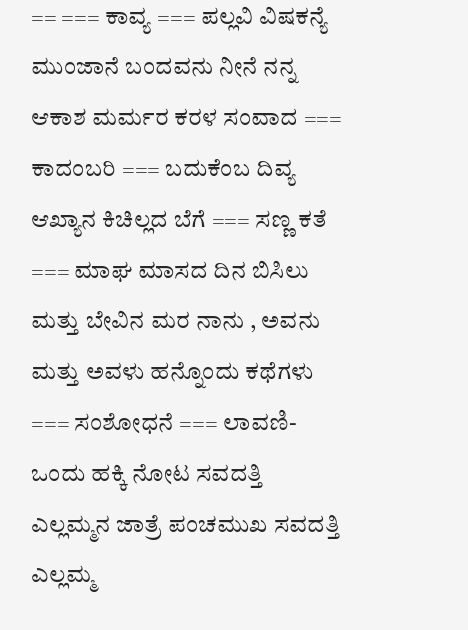== === ಕಾವ್ಯ === ಪಲ್ಲವಿ ವಿಷಕನ್ಯೆ ಮುಂಜಾನೆ ಬಂದವನು ನೀನೆ ನನ್ನ ಆಕಾಶ ಮರ್ಮರ ಕರಳ ಸಂವಾದ === ಕಾದಂಬರಿ === ಬದುಕೆಂಬ ದಿವ್ಯ ಆಖ್ಯಾನ ಕಿಚಿಲ್ಲದ ಬೆಗೆ === ಸಣ್ಣ ಕತೆ === ಮಾಘ ಮಾಸದ ದಿನ ಬಿಸಿಲು ಮತ್ತು ಬೇವಿನ ಮರ ನಾನು , ಅವನು ಮತ್ತು ಅವಳು ಹನ್ನೊಂದು ಕಥೆಗಳು === ಸಂಶೋಧನೆ === ಲಾವಣಿ-ಒಂದು ಹಕ್ಕಿ ನೋಟ ಸವದತ್ತಿ ಎಲ್ಲಮ್ಮನ ಜಾತ್ರೆ ಪಂಚಮುಖ ಸವದತ್ತಿ ಎಲ್ಲಮ್ಮ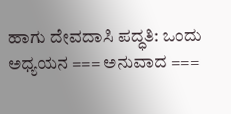ಹಾಗು ದೇವದಾಸಿ ಪದ್ಧತಿ: ಒಂದು ಅಧ್ಯಯನ === ಅನುವಾದ ===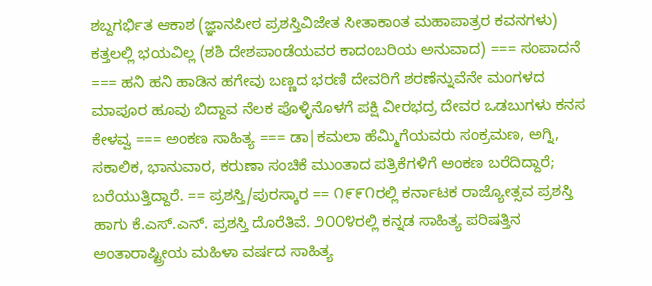ಶಬ್ದಗರ್ಭಿತ ಆಕಾಶ (ಜ್ಞಾನಪೀಠ ಪ್ರಶಸ್ತಿವಿಜೇತ ಸೀತಾಕಾಂತ ಮಹಾಪಾತ್ರರ ಕವನಗಳು) ಕತ್ತಲಲ್ಲಿ ಭಯವಿಲ್ಲ (ಶಶಿ ದೇಶಪಾಂಡೆಯವರ ಕಾದಂಬರಿಯ ಅನುವಾದ) === ಸಂಪಾದನೆ === ಹನಿ ಹನಿ ಹಾಡಿನ ಹಗೇವು ಬಣ್ಣದ ಭರಣಿ ದೇವರಿಗೆ ಶರಣೆನ್ನುವೆನೇ ಮಂಗಳದ ಮಾಪೂರ ಹೂವು ಬಿದ್ದಾವ ನೆಲಕ ಪೊಳ್ಳಿನೊಳಗೆ ಪಕ್ಷಿ ವೀರಭದ್ರ ದೇವರ ಒಡಬುಗಳು ಕನಸ ಕೇಳವ್ವ === ಅಂಕಣ ಸಾಹಿತ್ಯ === ಡಾ|ಕಮಲಾ ಹೆಮ್ಮಿಗೆಯವರು ಸಂಕ್ರಮಣ, ಅಗ್ನಿ, ಸಕಾಲಿಕ, ಭಾನುವಾರ, ಕರುಣಾ ಸಂಚಿಕೆ ಮುಂತಾದ ಪತ್ರಿಕೆಗಳಿಗೆ ಅಂಕಣ ಬರೆದಿದ್ದಾರೆ; ಬರೆಯುತ್ತಿದ್ದಾರೆ. == ಪ್ರಶಸ್ತಿ/ಪುರಸ್ಕಾರ == ೧೯೯೧ರಲ್ಲಿ ಕರ್ನಾಟಕ ರಾಜ್ಯೋತ್ಸವ ಪ್ರಶಸ್ತಿ ಹಾಗು ಕೆ.ಎಸ್.ಎನ್. ಪ್ರಶಸ್ತಿ ದೊರೆತಿವೆ. ೨೦೦೪ರಲ್ಲಿ ಕನ್ನಡ ಸಾಹಿತ್ಯ ಪರಿಷತ್ತಿನ ಅಂತಾರಾಷ್ಟ್ರೀಯ ಮಹಿಳಾ ವರ್ಷದ ಸಾಹಿತ್ಯ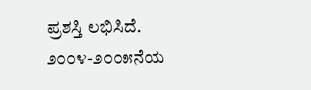ಪ್ರಶಸ್ತಿ ಲಭಿಸಿದೆ. ೨೦೦೪-೨೦೦೫ನೆಯ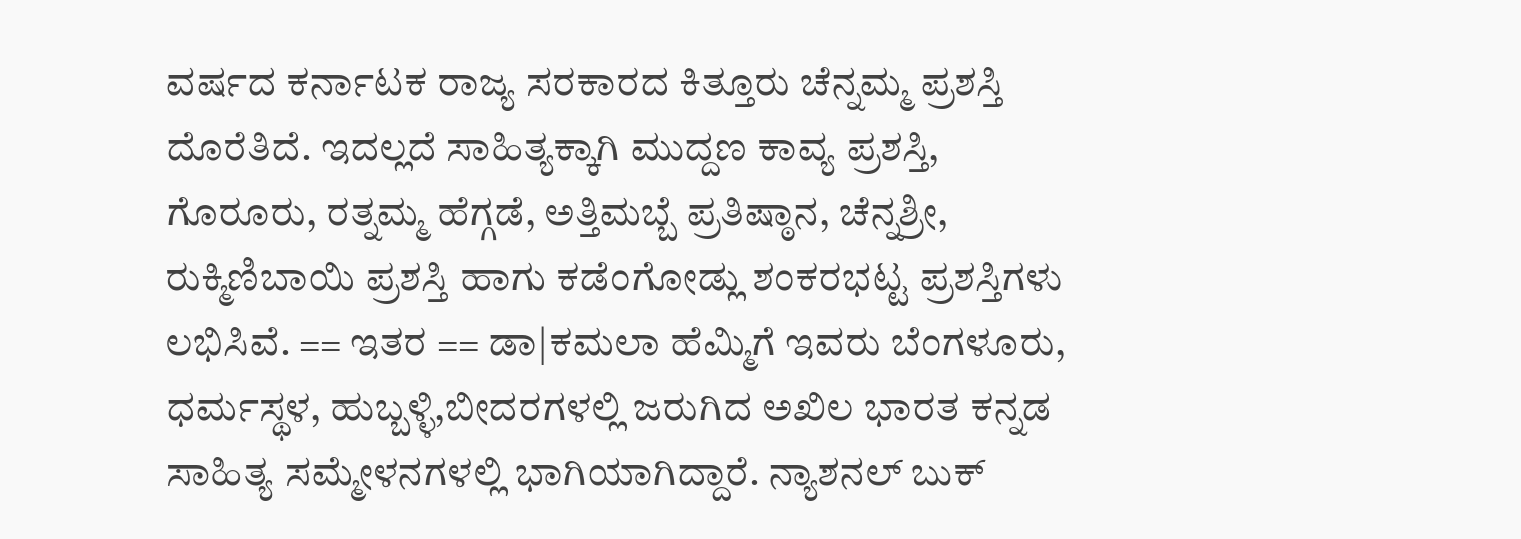ವರ್ಷದ ಕರ್ನಾಟಕ ರಾಜ್ಯ ಸರಕಾರದ ಕಿತ್ತೂರು ಚೆನ್ನಮ್ಮ ಪ್ರಶಸ್ತಿ ದೊರೆತಿದೆ. ಇದಲ್ಲದೆ ಸಾಹಿತ್ಯಕ್ಕಾಗಿ ಮುದ್ದಣ ಕಾವ್ಯ ಪ್ರಶಸ್ತಿ, ಗೊರೂರು, ರತ್ನಮ್ಮ ಹೆಗ್ಗಡೆ, ಅತ್ತಿಮಬ್ಬೆ ಪ್ರತಿಷ್ಠಾನ, ಚೆನ್ನಶ್ರೀ, ರುಕ್ಮಿಣಿಬಾಯಿ ಪ್ರಶಸ್ತಿ ಹಾಗು ಕಡೆಂಗೋಡ್ಲು ಶಂಕರಭಟ್ಟ ಪ್ರಶಸ್ತಿಗಳು ಲಭಿಸಿವೆ. == ಇತರ == ಡಾ|ಕಮಲಾ ಹೆಮ್ಮಿಗೆ ಇವರು ಬೆಂಗಳೂರು, ಧರ್ಮಸ್ಥಳ, ಹುಬ್ಬಳ್ಳಿ,ಬೀದರಗಳಲ್ಲಿ ಜರುಗಿದ ಅಖಿಲ ಭಾರತ ಕನ್ನಡ ಸಾಹಿತ್ಯ ಸಮ್ಮೇಳನಗಳಲ್ಲಿ ಭಾಗಿಯಾಗಿದ್ದಾರೆ. ನ್ಯಾಶನಲ್ ಬುಕ್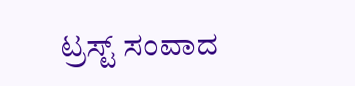ಟ್ರಸ್ಟ್ ಸಂವಾದ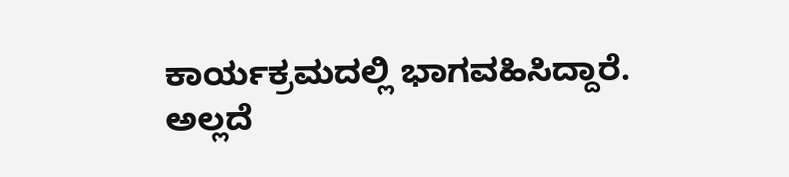ಕಾರ್ಯಕ್ರಮದಲ್ಲಿ ಭಾಗವಹಿಸಿದ್ದಾರೆ. ಅಲ್ಲದೆ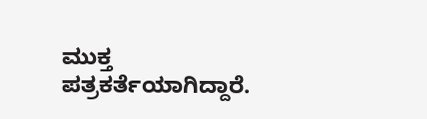ಮುಕ್ತ ಪತ್ರಕರ್ತೆಯಾಗಿದ್ದಾರೆ.